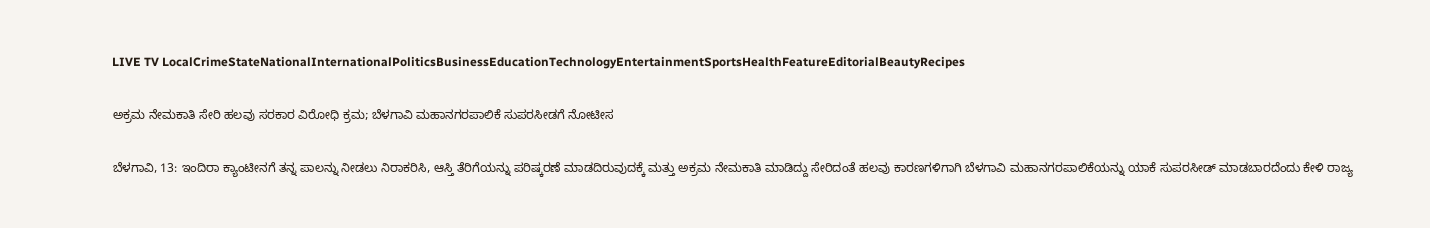LIVE TV LocalCrimeStateNationalInternationalPoliticsBusinessEducationTechnologyEntertainmentSportsHealthFeatureEditorialBeautyRecipes

ಅಕ್ರಮ ನೇಮಕಾತಿ ಸೇರಿ ಹಲವು ಸರಕಾರ ವಿರೋಧಿ ಕ್ರಮ; ಬೆಳಗಾವಿ ಮಹಾನಗರಪಾಲಿಕೆ ಸುಪರಸೀಡಗೆ ನೋಟೀಸ

ಬೆಳಗಾವಿ, 13: ಇಂದಿರಾ ಕ್ಯಾಂಟೀನಗೆ ತನ್ನ ಪಾಲನ್ನು ನೀಡಲು ನಿರಾಕರಿಸಿ, ಆಸ್ತಿ ತೆರಿಗೆಯನ್ನು ಪರಿಷ್ಕರಣೆ ಮಾಡದಿರುವುದಕ್ಕೆ ಮತ್ತು ಅಕ್ರಮ ನೇಮಕಾತಿ ಮಾಡಿದ್ದು ಸೇರಿದಂತೆ ಹಲವು ಕಾರಣಗಳಿಗಾಗಿ ಬೆಳಗಾವಿ ಮಹಾನಗರಪಾಲಿಕೆಯನ್ನು ಯಾಕೆ ಸುಪರಸೀಡ್ ಮಾಡಬಾರದೆಂದು ಕೇಳಿ ರಾಜ್ಯ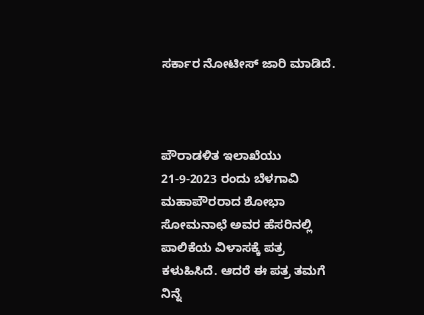ಸರ್ಕಾರ ನೋಟೀಸ್ ಜಾರಿ ಮಾಡಿದೆ.



ಪೌರಾಡಳಿತ ಇಲಾಖೆಯು 21-9-2023 ರಂದು ಬೆಳಗಾವಿ ಮಹಾಪೌರರಾದ ಶೋಭಾ ಸೋಮನಾಛೆ ಅವರ ಹೆಸರಿನಲ್ಲಿ ಪಾಲಿಕೆಯ ವಿಳಾಸಕ್ಕೆ ಪತ್ರ ಕಳುಹಿಸಿದೆ. ಆದರೆ ಈ ಪತ್ರ ತಮಗೆ ನಿನ್ನೆ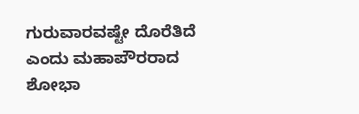ಗುರುವಾರವಷ್ಟೇ ದೊರೆತಿದೆ ಎಂದು ಮಹಾಪೌರರಾದ ಶೋಭಾ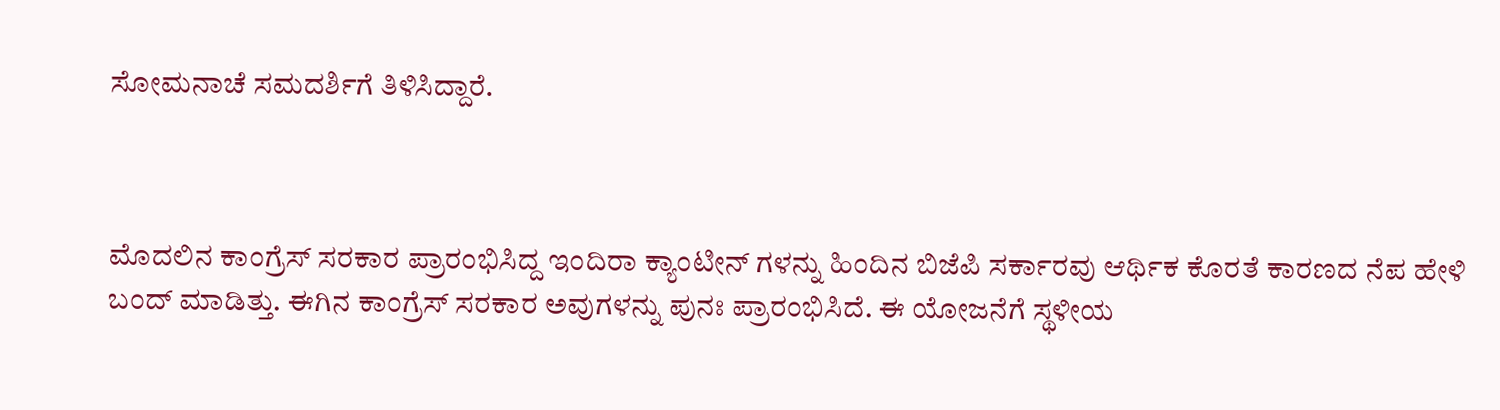ಸೋಮನಾಚೆ ಸಮದರ್ಶಿಗೆ ತಿಳಿಸಿದ್ದಾರೆ.



ಮೊದಲಿನ ಕಾಂಗ್ರೆಸ್ ಸರಕಾರ ಪ್ರಾರಂಭಿಸಿದ್ದ ಇಂದಿರಾ ಕ್ಯಾಂಟೀನ್ ಗಳನ್ನು ಹಿಂದಿನ ಬಿಜೆಪಿ ಸರ್ಕಾರವು ಆರ್ಥಿಕ ಕೊರತೆ ಕಾರಣದ ನೆಪ ಹೇಳಿ ಬಂದ್ ಮಾಡಿತ್ತು. ಈಗಿನ ಕಾಂಗ್ರೆಸ್ ಸರಕಾರ ಅವುಗಳನ್ನು ಪುನಃ ಪ್ರಾರಂಭಿಸಿದೆ. ಈ ಯೋಜನೆಗೆ ಸ್ಥಳೀಯ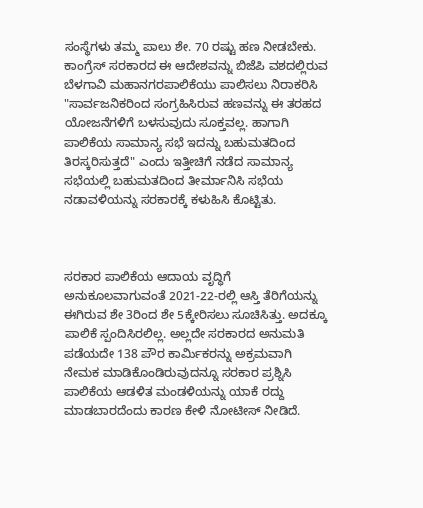ಸಂಸ್ಥೆಗಳು ತಮ್ಮ ಪಾಲು ಶೇ. 70 ರಷ್ಟು ಹಣ ನೀಡಬೇಕು. ಕಾಂಗ್ರೆಸ್ ಸರಕಾರದ ಈ ಆದೇಶವನ್ನು ಬಿಜೆಪಿ ವಶದಲ್ಲಿರುವ ಬೆಳಗಾವಿ ಮಹಾನಗರಪಾಲಿಕೆಯು ಪಾಲಿಸಲು ನಿರಾಕರಿಸಿ "ಸಾರ್ವಜನಿಕರಿಂದ ಸಂಗ್ರಹಿಸಿರುವ ಹಣವನ್ನು ಈ ತರಹದ ಯೋಜನೆಗಳಿಗೆ ಬಳಸುವುದು ಸೂಕ್ತವಲ್ಲ. ಹಾಗಾಗಿ ಪಾಲಿಕೆಯ ಸಾಮಾನ್ಯ ಸಭೆ ಇದನ್ನು ಬಹುಮತದಿಂದ ತಿರಸ್ಕರಿಸುತ್ತದೆ" ಎಂದು ಇತ್ತೀಚಿಗೆ ನಡೆದ ಸಾಮಾನ್ಯ ಸಭೆಯಲ್ಲಿ ಬಹುಮತದಿಂದ ತೀರ್ಮಾನಿಸಿ ಸಭೆಯ ನಡಾವಳಿಯನ್ನು ಸರಕಾರಕ್ಕೆ ಕಳುಹಿಸಿ ಕೊಟ್ಟಿತು.



ಸರಕಾರ ಪಾಲಿಕೆಯ ಆದಾಯ ವೃದ್ಧಿಗೆ ಅನುಕೂಲವಾಗುವಂತೆ 2021-22-ರಲ್ಲಿ ಆಸ್ತಿ ತೆರಿಗೆಯನ್ನು ಈಗಿರುವ ಶೇ 3ರಿಂದ ಶೇ 5ಕ್ಕೇರಿಸಲು ಸೂಚಿಸಿತ್ತು. ಅದಕ್ಕೂ ಪಾಲಿಕೆ ಸ್ಪಂದಿಸಿರಲಿಲ್ಲ. ಅಲ್ಲದೇ ಸರಕಾರದ ಅನುಮತಿ ಪಡೆಯದೇ 138 ಪೌರ ಕಾರ್ಮಿಕರನ್ನು ಅಕ್ರಮವಾಗಿ ನೇಮಕ ಮಾಡಿಕೊಂಡಿರುವುದನ್ನೂ ಸರಕಾರ ಪ್ರಶ್ನಿಸಿ ಪಾಲಿಕೆಯ ಆಡಳಿತ ಮಂಡಳಿಯನ್ನು ಯಾಕೆ ರದ್ದು ಮಾಡಬಾರದೆಂದು ಕಾರಣ ಕೇಳಿ ನೋಟೀಸ್ ನೀಡಿದೆ.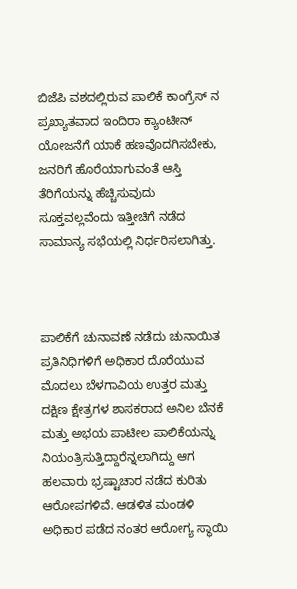ಬಿಜೆಪಿ ವಶದಲ್ಲಿರುವ ಪಾಲಿಕೆ ಕಾಂಗ್ರೆಸ್ ನ ಪ್ರಖ್ಯಾತವಾದ ಇಂದಿರಾ ಕ್ಯಾಂಟೀನ್ ಯೋಜನೆಗೆ ಯಾಕೆ ಹಣವೊದಗಿಸಬೇಕು, ಜನರಿಗೆ ಹೊರೆಯಾಗುವಂತೆ ಆಸ್ತಿ ತೆರಿಗೆಯನ್ನು ಹೆಚ್ಚಿಸುವುದು ಸೂಕ್ತವಲ್ಲವೆಂದು ಇತ್ತೀಚಿಗೆ ನಡೆದ ಸಾಮಾನ್ಯ ಸಭೆಯಲ್ಲಿ ನಿರ್ಧರಿಸಲಾಗಿತ್ತು.



ಪಾಲಿಕೆಗೆ ಚುನಾವಣೆ ನಡೆದು ಚುನಾಯಿತ ಪ್ರತಿನಿಧಿಗಳಿಗೆ ಅಧಿಕಾರ ದೊರೆಯುವ ಮೊದಲು ಬೆಳಗಾವಿಯ ಉತ್ತರ ಮತ್ತು ದಕ್ಷಿಣ ಕ್ಷೇತ್ರಗಳ ಶಾಸಕರಾದ ಅನಿಲ ಬೆನಕೆ ಮತ್ತು ಅಭಯ ಪಾಟೀಲ ಪಾಲಿಕೆಯನ್ನು ನಿಯಂತ್ರಿಸುತ್ತಿದ್ದಾರೆನ್ನಲಾಗಿದ್ದು ಆಗ ಹಲವಾರು ಭ್ರಷ್ಟಾಚಾರ ನಡೆದ ಕುರಿತು ಆರೋಪಗಳಿವೆ. ಆಡಳಿತ ಮಂಡಳಿ ಅಧಿಕಾರ ಪಡೆದ ನಂತರ ಆರೋಗ್ಯ ಸ್ಥಾಯಿ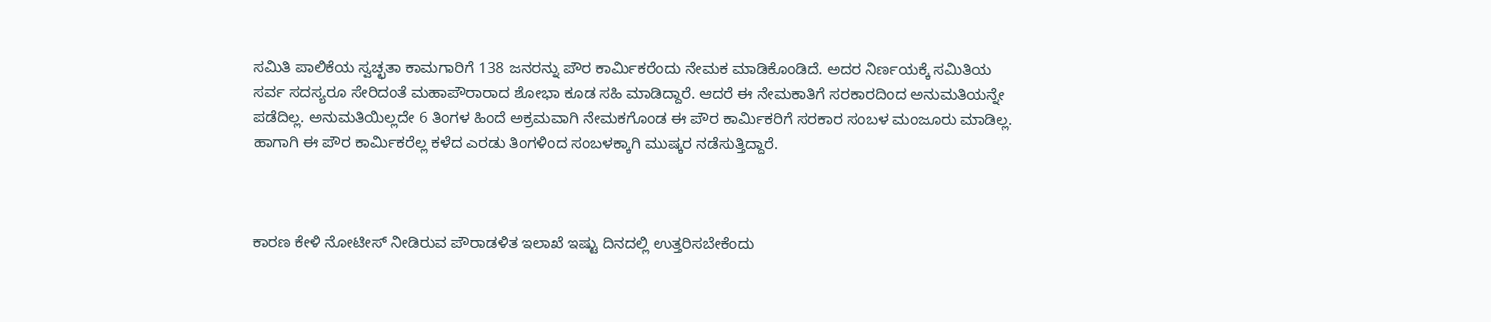ಸಮಿತಿ ಪಾಲಿಕೆಯ ಸ್ವಚ್ಛತಾ ಕಾಮಗಾರಿಗೆ 138 ಜನರನ್ನು ಪೌರ ಕಾರ್ಮಿಕರೆಂದು ನೇಮಕ ಮಾಡಿಕೊಂಡಿದೆ. ಅದರ ನಿರ್ಣಯಕ್ಕೆ ಸಮಿತಿಯ ಸರ್ವ ಸದಸ್ಯರೂ ಸೇರಿದಂತೆ ಮಹಾಪೌರಾರಾದ ಶೋಭಾ ಕೂಡ ಸಹಿ ಮಾಡಿದ್ದಾರೆ. ಆದರೆ ಈ ನೇಮಕಾತಿಗೆ ಸರಕಾರದಿಂದ ಅನುಮತಿಯನ್ನೇ ಪಡೆದಿಲ್ಲ. ಅನುಮತಿಯಿಲ್ಲದೇ 6 ತಿಂಗಳ ಹಿಂದೆ ಅಕ್ರಮವಾಗಿ ನೇಮಕಗೊಂಡ ಈ ಪೌರ ಕಾರ್ಮಿಕರಿಗೆ ಸರಕಾರ ಸಂಬಳ ಮಂಜೂರು ಮಾಡಿಲ್ಲ. ಹಾಗಾಗಿ ಈ ಪೌರ ಕಾರ್ಮಿಕರೆಲ್ಲ ಕಳೆದ ಎರಡು ತಿಂಗಳಿಂದ ಸಂಬಳಕ್ಕಾಗಿ ಮುಷ್ಕರ ನಡೆಸುತ್ತಿದ್ದಾರೆ.



ಕಾರಣ ಕೇಳಿ ನೋಟೀಸ್ ನೀಡಿರುವ ಪೌರಾಡಳಿತ ಇಲಾಖೆ ಇಷ್ಟು ದಿನದಲ್ಲಿ ಉತ್ತರಿಸಬೇಕೆಂದು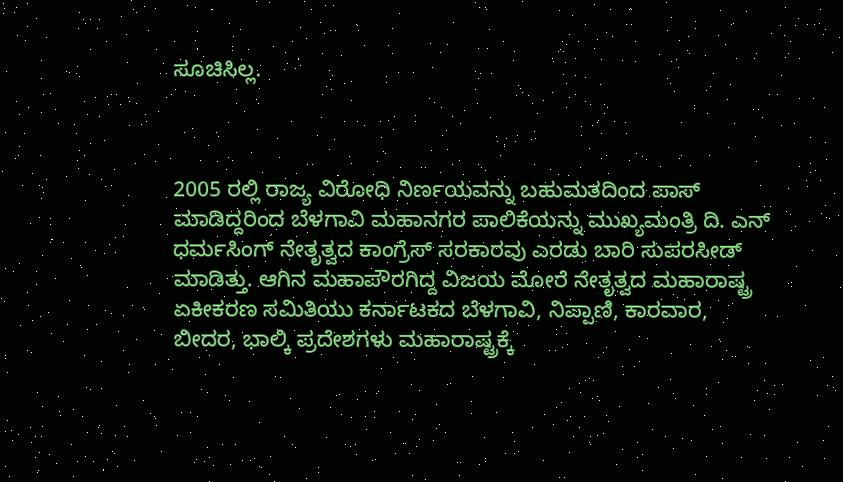ಸೂಚಿಸಿಲ್ಲ.



2005 ರಲ್ಲಿ ರಾಜ್ಯ ವಿರೋಧಿ ನಿರ್ಣಯವನ್ನು ಬಹುಮತದಿಂದ ಪಾಸ್ ಮಾಡಿದ್ದರಿಂದ ಬೆಳಗಾವಿ ಮಹಾನಗರ ಪಾಲಿಕೆಯನ್ನು ಮುಖ್ಯಮಂತ್ರಿ ದಿ. ಎನ್ ಧರ್ಮಸಿಂಗ್ ನೇತೃತ್ವದ ಕಾಂಗ್ರೆಸ್ ಸರಕಾರವು ಎರಡು ಬಾರಿ ಸುಪರಸೀಡ್ ಮಾಡಿತ್ತು. ಆಗಿನ ಮಹಾಪೌರಗಿದ್ದ ವಿಜಯ ಮೋರೆ ನೇತೃತ್ವದ ಮಹಾರಾಷ್ಟ್ರ ಏಕೀಕರಣ ಸಮಿತಿಯು ಕರ್ನಾಟಕದ ಬೆಳಗಾವಿ, ನಿಪ್ಪಾಣಿ, ಕಾರವಾರ, ಬೀದರ, ಭಾಲ್ಕಿ ಪ್ರದೇಶಗಳು ಮಹಾರಾಷ್ಟ್ರಕ್ಕೆ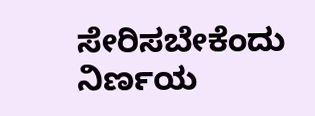ಸೇರಿಸಬೇಕೆಂದು ನಿರ್ಣಯ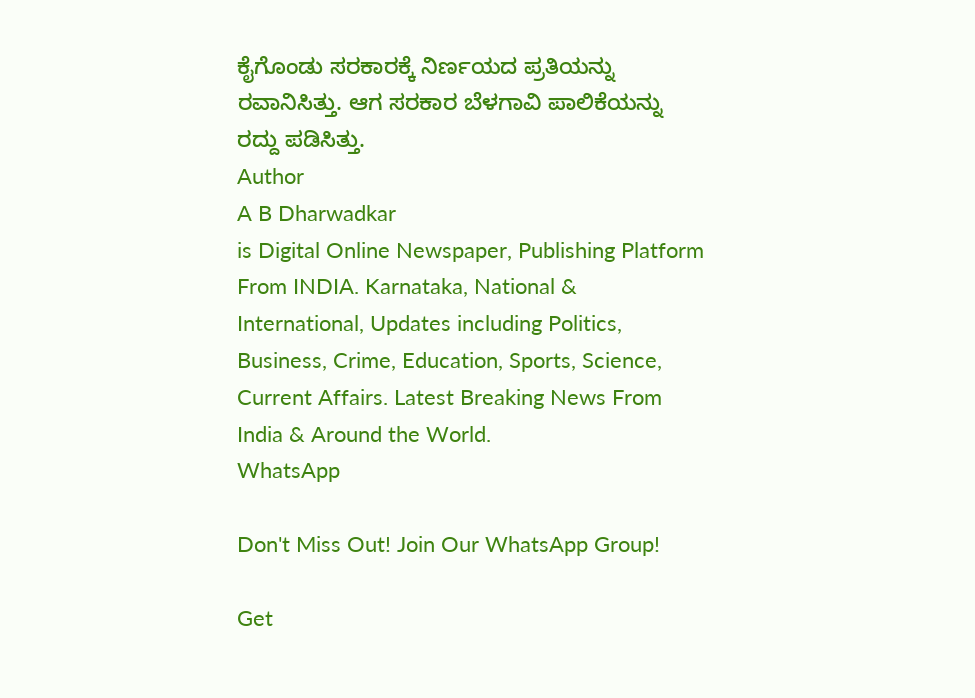ಕೈಗೊಂಡು ಸರಕಾರಕ್ಕೆ ನಿರ್ಣಯದ ಪ್ರತಿಯನ್ನು ರವಾನಿಸಿತ್ತು. ಆಗ ಸರಕಾರ ಬೆಳಗಾವಿ ಪಾಲಿಕೆಯನ್ನು ರದ್ದು ಪಡಿಸಿತ್ತು.
Author
A B Dharwadkar
is Digital Online Newspaper, Publishing Platform From INDIA. Karnataka, National & International, Updates including Politics, Business, Crime, Education, Sports, Science, Current Affairs. Latest Breaking News From India & Around the World.
WhatsApp

Don't Miss Out! Join Our WhatsApp Group!

Get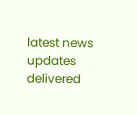latest news updates delivered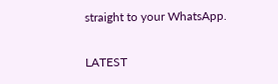straight to your WhatsApp.

LATEST